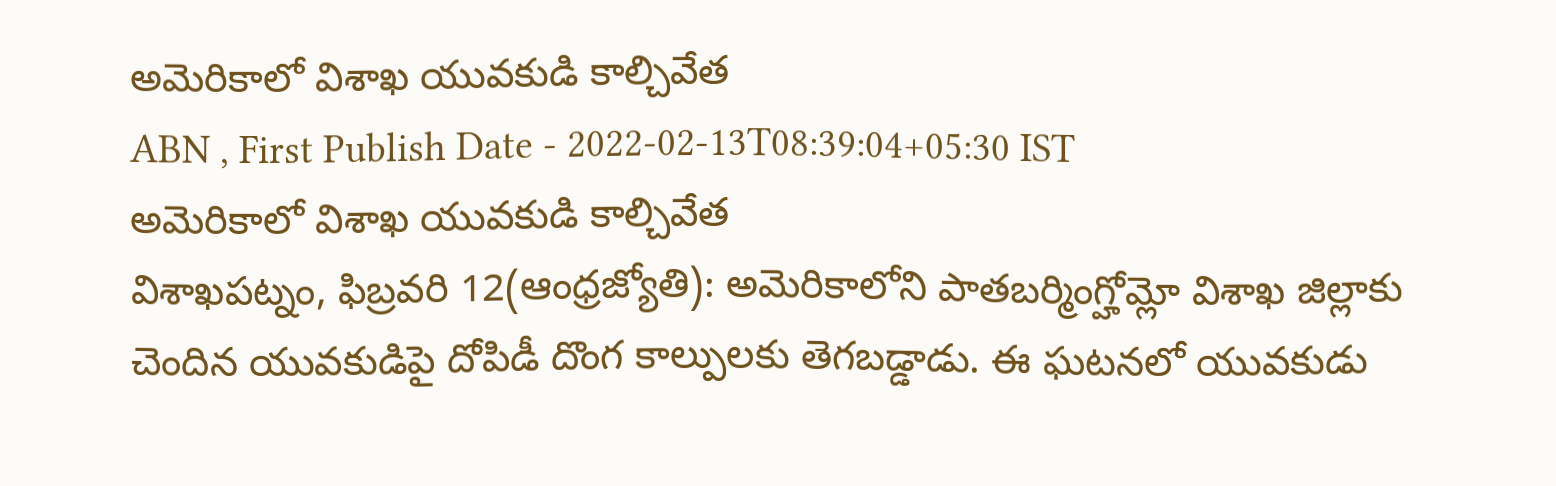అమెరికాలో విశాఖ యువకుడి కాల్చివేత
ABN , First Publish Date - 2022-02-13T08:39:04+05:30 IST
అమెరికాలో విశాఖ యువకుడి కాల్చివేత
విశాఖపట్నం, ఫిబ్రవరి 12(ఆంధ్రజ్యోతి): అమెరికాలోని పాతబర్మింగ్హోమ్లో విశాఖ జిల్లాకు చెందిన యువకుడిపై దోపిడీ దొంగ కాల్పులకు తెగబడ్డాడు. ఈ ఘటనలో యువకుడు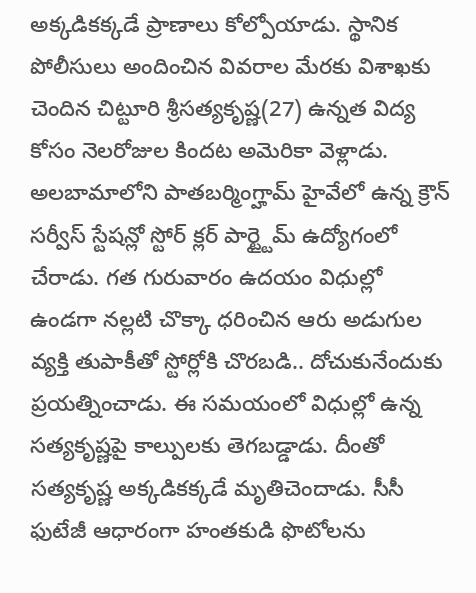అక్కడికక్కడే ప్రాణాలు కోల్పోయాడు. స్థానిక పోలీసులు అందించిన వివరాల మేరకు విశాఖకు చెందిన చిట్టూరి శ్రీసత్యకృష్ణ(27) ఉన్నత విద్య కోసం నెలరోజుల కిందట అమెరికా వెళ్లాడు. అలబామాలోని పాతబర్మింగ్హామ్ హైవేలో ఉన్న క్రౌన్ సర్వీస్ స్టేషన్లో స్టోర్ క్లర్ పార్ట్టైమ్ ఉద్యోగంలో చేరాడు. గత గురువారం ఉదయం విధుల్లో ఉండగా నల్లటి చొక్కా ధరించిన ఆరు అడుగుల వ్యక్తి తుపాకీతో స్టోర్లోకి చొరబడి.. దోచుకునేందుకు ప్రయత్నించాడు. ఈ సమయంలో విధుల్లో ఉన్న సత్యకృష్ణపై కాల్పులకు తెగబడ్డాడు. దీంతో సత్యకృష్ణ అక్కడికక్కడే మృతిచెందాడు. సీసీ ఫుటేజీ ఆధారంగా హంతకుడి ఫొటోలను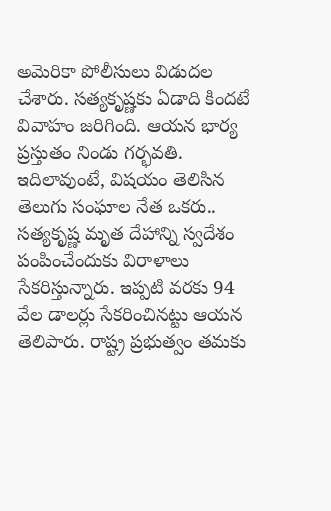అమెరికా పోలీసులు విడుదల చేశారు. సత్యకృష్ణకు ఏడాది కిందటే వివాహం జరిగింది. ఆయన భార్య ప్రస్తుతం నిండు గర్భవతి. ఇదిలావుంటే, విషయం తెలిసిన తెలుగు సంఘాల నేత ఒకరు.. సత్యకృష్ణ మృత దేహాన్ని స్వదేశం పంపించేందుకు విరాళాలు సేకరిస్తున్నారు. ఇప్పటి వరకు 94 వేల డాలర్లు సేకరించినట్టు ఆయన తెలిపారు. రాష్ట్ర ప్రభుత్వం తమకు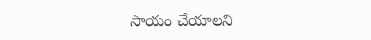సాయం చేయాలని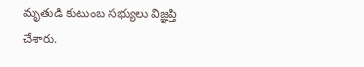మృతుడి కుటుంబ సభ్యులు విజ్ఞప్తి చేశారు.